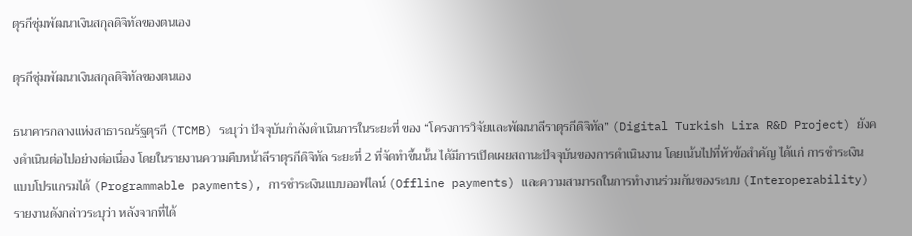ตุรกีซุ่มพัฒนาเงินสกุลดิจิทัลของตนเอง

ตุรกีซุ่มพัฒนาเงินสกุลดิจิทัลของตนเอง

ธนาคารกลางแห่งสาธารณรัฐตุรกี (TCMB) ระบุว่า ปัจจุบันกำลังดำเนินการในระยะที่ ของ “โครงการวิจัยและพัฒนาลีราตุรกีดิจิทัล” (Digital Turkish Lira R&D Project) ยังคงดำเนินต่อไปอย่างต่อเนื่อง โดยในรายงานความคืบหน้าลีราตุรกีดิจิทัล ระยะที่ 2 ที่จัดทำขึ้นนั้น ได้มีการเปิดเผยสถานะปัจจุบันของการดำเนินงาน โดยเน้นไปที่หัวข้อสำคัญ ได้แก่ การชำระเงินแบบโปรแกรมได้ (Programmable payments), การชำระเงินแบบออฟไลน์ (Offline payments) และความสามารถในการทำงานร่วมกันของระบบ (Interoperability) รายงานดังกล่าวระบุว่า หลังจากที่ได้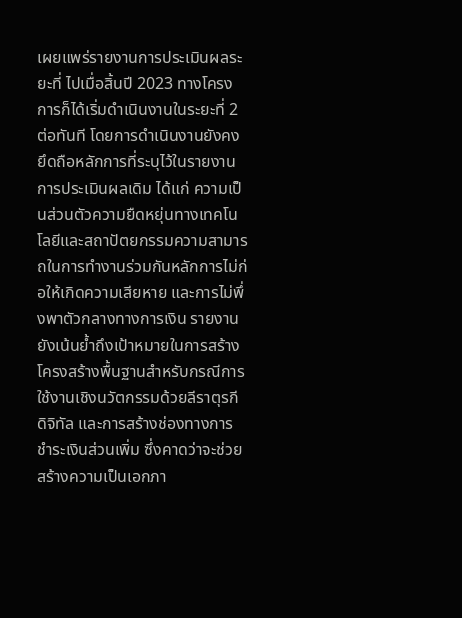เผยแพร่รายงานการประเมินผลระยะที่ ไปเมื่อสิ้นปี 2023 ทางโครงการก็ได้เริ่มดำเนินงานในระยะที่ 2 ต่อทันที โดยการดำเนินงานยังคงยึดถือหลักการที่ระบุไว้ในรายงานการประเมินผลเดิม ได้แก่ ความเป็นส่วนตัวความยืดหยุ่นทางเทคโนโลยีและสถาปัตยกรรมความสามารถในการทำงานร่วมกันหลักการไม่ก่อให้เกิดความเสียหาย และการไม่พึ่งพาตัวกลางทางการเงิน รายงานยังเน้นย้ำถึงเป้าหมายในการสร้างโครงสร้างพื้นฐานสำหรับกรณีการใช้งานเชิงนวัตกรรมด้วยลีราตุรกีดิจิทัล และการสร้างช่องทางการชำระเงินส่วนเพิ่ม ซึ่งคาดว่าจะช่วยสร้างความเป็นเอกภา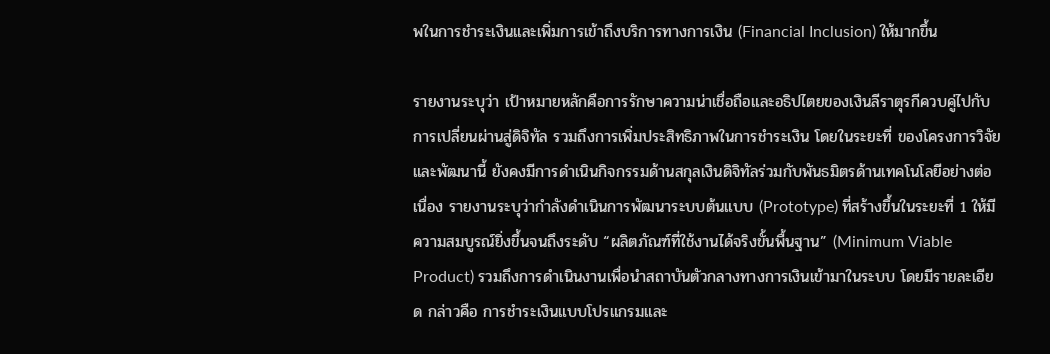พในการชำระเงินและเพิ่มการเข้าถึงบริการทางการเงิน (Financial Inclusion) ให้มากขึ้น

รายงานระบุว่า เป้าหมายหลักคือการรักษาความน่าเชื่อถือและอธิปไตยของเงินลีราตุรกีควบคู่ไปกับการเปลี่ยนผ่านสู่ดิจิทัล รวมถึงการเพิ่มประสิทธิภาพในการชำระเงิน โดยในระยะที่ ของโครงการวิจัยและพัฒนานี้ ยังคงมีการดำเนินกิจกรรมด้านสกุลเงินดิจิทัลร่วมกับพันธมิตรด้านเทคโนโลยีอย่างต่อเนื่อง รายงานระบุว่ากำลังดำเนินการพัฒนาระบบต้นแบบ (Prototype) ที่สร้างขึ้นในระยะที่ 1 ให้มีความสมบูรณ์ยิ่งขึ้นจนถึงระดับ “ผลิตภัณฑ์ที่ใช้งานได้จริงขั้นพื้นฐาน” (Minimum Viable Product) รวมถึงการดำเนินงานเพื่อนำสถาบันตัวกลางทางการเงินเข้ามาในระบบ โดยมีรายละเอียด กล่าวคือ การชำระเงินแบบโปรแกรมและ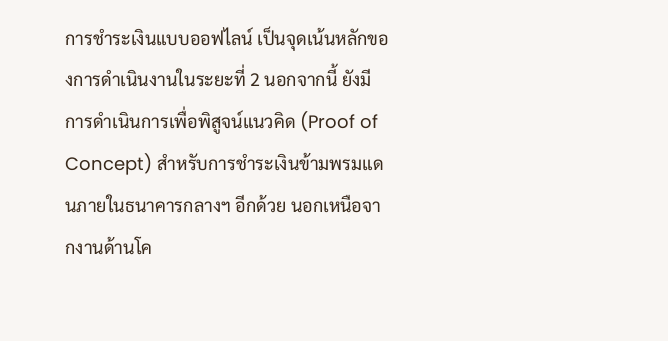การชำระเงินแบบออฟไลน์ เป็นจุดเน้นหลักของการดำเนินงานในระยะที่ 2 นอกจากนี้ ยังมีการดำเนินการเพื่อพิสูจน์แนวคิด (Proof of Concept) สำหรับการชำระเงินข้ามพรมแดนภายในธนาคารกลางฯ อีกด้วย นอกเหนือจากงานด้านโค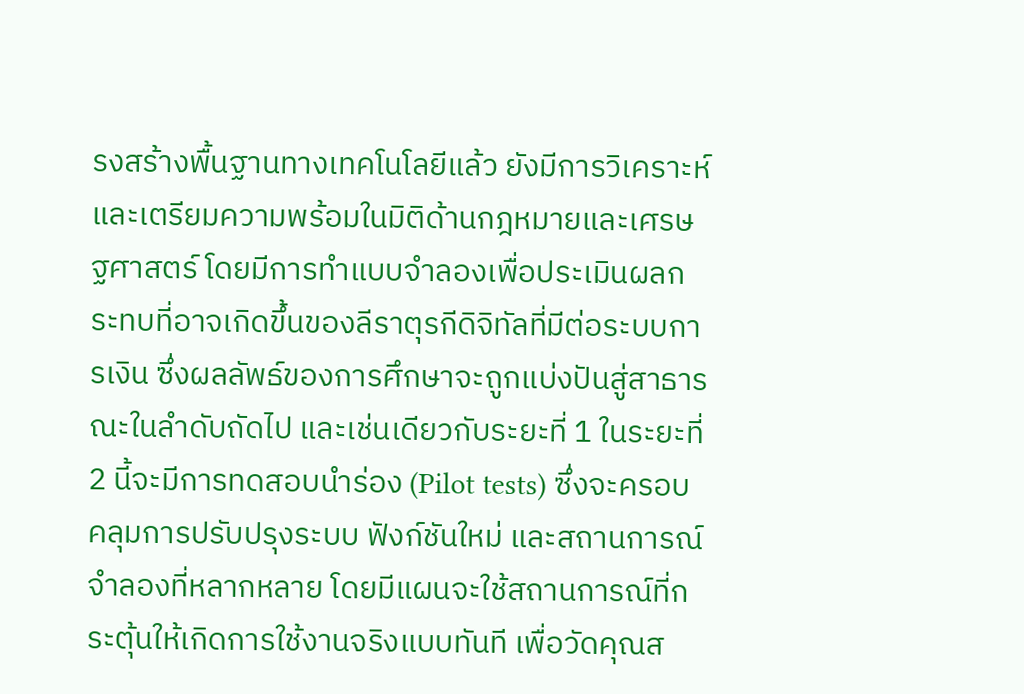รงสร้างพื้นฐานทางเทคโนโลยีแล้ว ยังมีการวิเคราะห์และเตรียมความพร้อมในมิติด้านกฎหมายและเศรษฐศาสตร์ โดยมีการทำแบบจำลองเพื่อประเมินผลกระทบที่อาจเกิดขึ้นของลีราตุรกีดิจิทัลที่มีต่อระบบการเงิน ซึ่งผลลัพธ์ของการศึกษาจะถูกแบ่งปันสู่สาธารณะในลำดับถัดไป และเช่นเดียวกับระยะที่ 1 ในระยะที่ 2 นี้จะมีการทดสอบนำร่อง (Pilot tests) ซึ่งจะครอบคลุมการปรับปรุงระบบ ฟังก์ชันใหม่ และสถานการณ์จำลองที่หลากหลาย โดยมีแผนจะใช้สถานการณ์ที่กระตุ้นให้เกิดการใช้งานจริงแบบทันที เพื่อวัดคุณส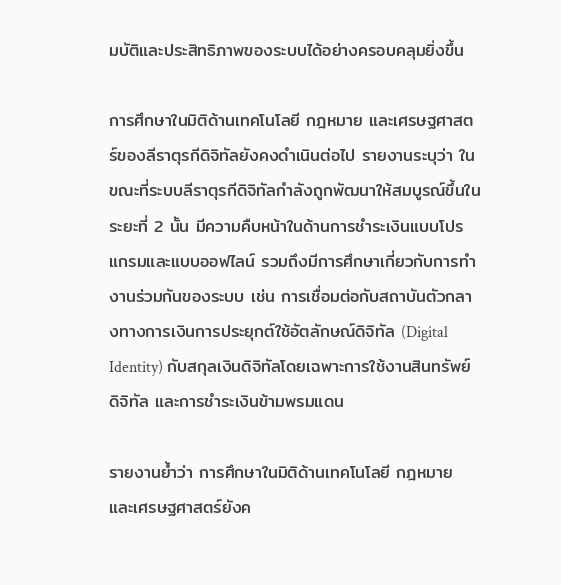มบัติและประสิทธิภาพของระบบได้อย่างครอบคลุมยิ่งขึ้น

การศึกษาในมิติด้านเทคโนโลยี กฎหมาย และเศรษฐศาสตร์ของลีราตุรกีดิจิทัลยังคงดำเนินต่อไป รายงานระบุว่า ในขณะที่ระบบลีราตุรกีดิจิทัลกำลังถูกพัฒนาให้สมบูรณ์ขึ้นในระยะที่ 2 นั้น มีความคืบหน้าในด้านการชำระเงินแบบโปรแกรมและแบบออฟไลน์ รวมถึงมีการศึกษาเกี่ยวกับการทำงานร่วมกันของระบบ เช่น การเชื่อมต่อกับสถาบันตัวกลางทางการเงินการประยุกต์ใช้อัตลักษณ์ดิจิทัล (Digital Identity) กับสกุลเงินดิจิทัลโดยเฉพาะการใช้งานสินทรัพย์ดิจิทัล และการชำระเงินข้ามพรมแดน

รายงานย้ำว่า การศึกษาในมิติด้านเทคโนโลยี กฎหมาย และเศรษฐศาสตร์ยังค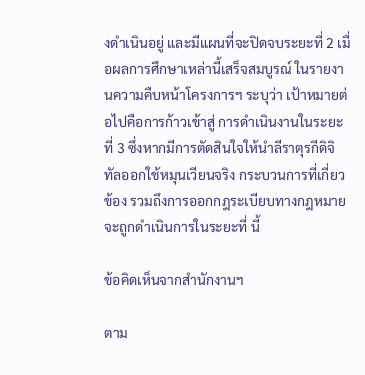งดำเนินอยู่ และมีแผนที่จะปิดจบระยะที่ 2 เมื่อผลการศึกษาเหล่านี้เสร็จสมบูรณ์ ในรายงานความคืบหน้าโครงการฯ ระบุว่า เป้าหมายต่อไปคือการก้าวเข้าสู่ การดำเนินงานในระยะที่ 3 ซึ่งหากมีการตัดสินใจให้นำลีราตุรกีดิจิทัลออกใช้หมุนเวียนจริง กระบวนการที่เกี่ยวข้อง รวมถึงการออกกฎระเบียบทางกฎหมาย จะถูกดำเนินการในระยะที่ นี้

ข้อคิดเห็นจากสำนักงานฯ

ตาม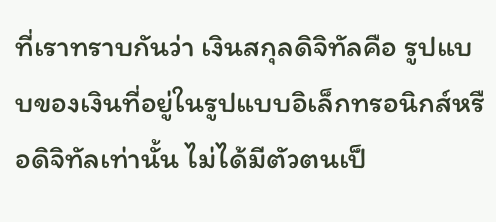ที่เราทราบกันว่า เงินสกุลดิจิทัลคือ รูปแบบของเงินที่อยู่ในรูปแบบอิเล็กทรอนิกส์หรือดิจิทัลเท่านั้น ไม่ได้มีตัวตนเป็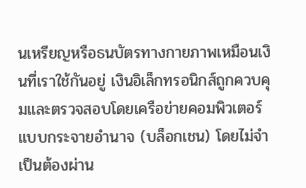นเหรียญหรือธนบัตรทางกายภาพเหมือนเงินที่เราใช้กันอยู่ เงินอิเล็กทรอนิกส์ถูกควบคุมและตรวจสอบโดยเครือข่ายคอมพิวเตอร์แบบกระจายอำนาจ (บล็อกเชน) โดยไม่จำเป็นต้องผ่าน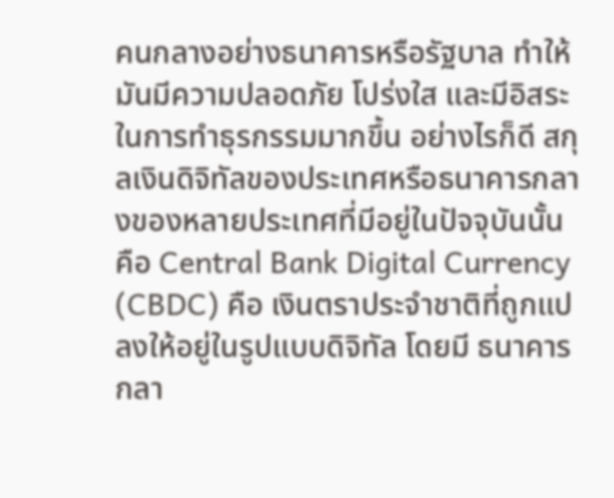คนกลางอย่างธนาคารหรือรัฐบาล ทำให้มันมีความปลอดภัย โปร่งใส และมีอิสระในการทำธุรกรรมมากขึ้น อย่างไรก็ดี สกุลเงินดิจิทัลของประเทศหรือธนาคารกลางของหลายประเทศที่มีอยู่ในปัจจุบันนั้น คือ Central Bank Digital Currency (CBDC) คือ เงินตราประจำชาติที่ถูกแปลงให้อยู่ในรูปแบบดิจิทัล โดยมี ธนาคารกลา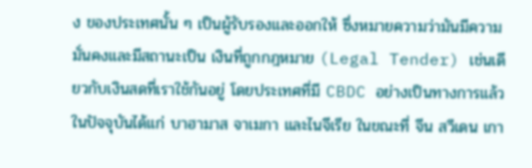ง ของประเทศนั้น ๆ เป็นผู้รับรองและออกให้ ซึ่งหมายความว่ามันมีความมั่นคงและมีสถานะเป็น เงินที่ถูกกฎหมาย (Legal Tender) เช่นเดียวกับเงินสดที่เราใช้กันอยู่ โดยประเทศที่มี CBDC อย่างเป็นทางการแล้วในปัจจุบันได้แก่ บาฮามาส จาเมกา และไนจีเรีย ในขณะที่ จีน สวีเดน เกา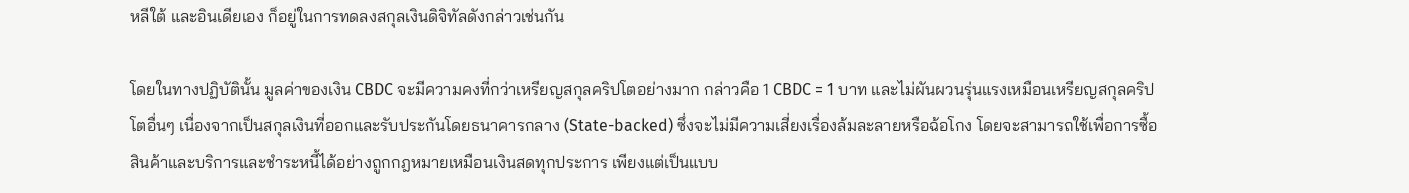หลีใต้ และอินเดียเอง ก็อยู่ในการทดลงสกุลเงินดิจิทัลดังกล่าวเช่นกัน

โดยในทางปฏิบัตินั้น มูลค่าของเงิน CBDC จะมีความคงที่กว่าเหรียญสกุลคริปโตอย่างมาก กล่าวคือ 1 CBDC = 1 บาท และไม่ผันผวนรุ่นแรงเหมือนเหรียญสกุลคริปโตอื่นๆ เนื่องจากเป็นสกุลเงินที่ออกและรับประกันโดยธนาคารกลาง (State-backed) ซึ่งจะไม่มีความเสี่ยงเรื่องล้มละลายหรือฉ้อโกง โดยจะสามารถใช้เพื่อการซื้อสินค้าและบริการและชำระหนี้ได้อย่างถูกกฎหมายเหมือนเงินสดทุกประการ เพียงแต่เป็นแบบ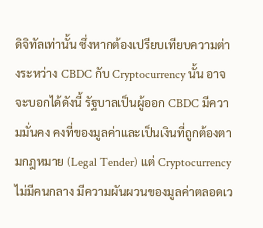ดิจิทัลเท่านั้น ซึ่งหากต้องเปรียบเทียบความต่างระหว่าง CBDC กับ Cryptocurrency นั้น อาจจะบอกได้ดังนี้ รัฐบาลเป็นผู้ออก CBDC มีความมั่นคง คงที่ของมูลค่าและเป็นเงินที่ถูกต้องตามกฎหมาย (Legal Tender) แต่ Cryptocurrency ไม่มีคนกลาง มีความผันผวนของมูลค่าตลอดเว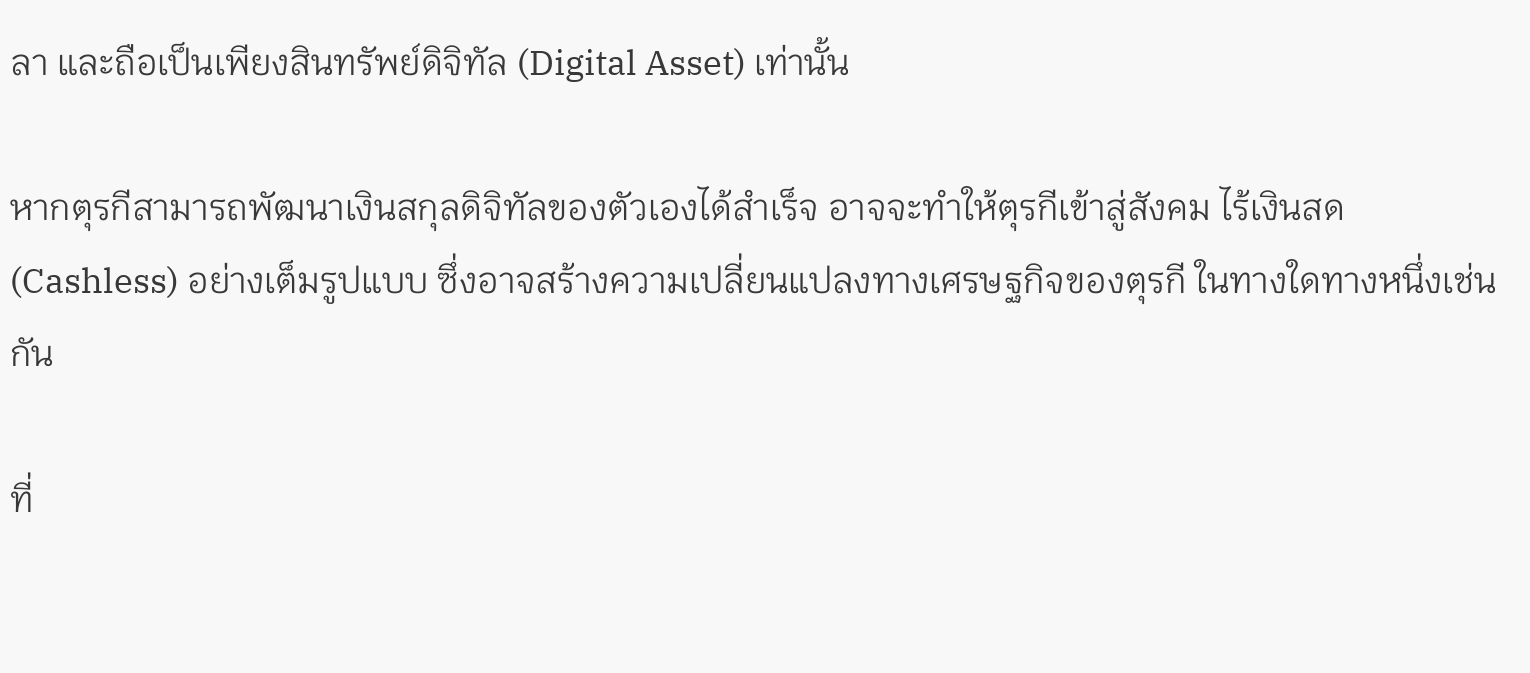ลา และถือเป็นเพียงสินทรัพย์ดิจิทัล (Digital Asset) เท่านั้น

หากตุรกีสามารถพัฒนาเงินสกุลดิจิทัลของตัวเองได้สำเร็จ อาจจะทำให้ตุรกีเข้าสู่สังคม ไร้เงินสด (Cashless) อย่างเต็มรูปแบบ ซึ่งอาจสร้างความเปลี่ยนแปลงทางเศรษฐกิจของตุรกี ในทางใดทางหนึ่งเช่นกัน

ที่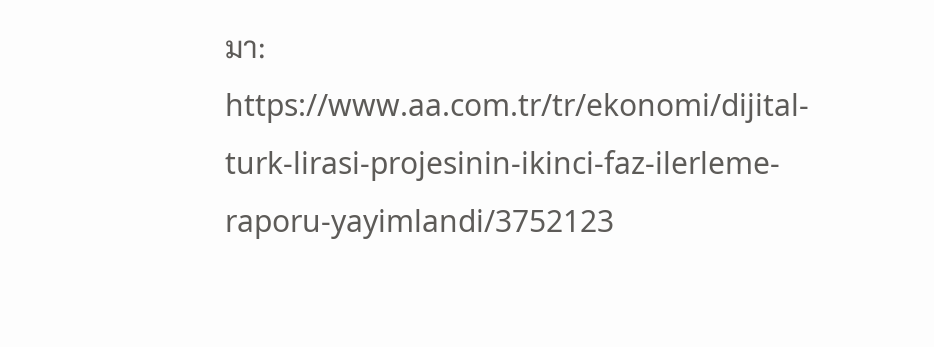มา: https://www.aa.com.tr/tr/ekonomi/dijital-turk-lirasi-projesinin-ikinci-faz-ilerleme-raporu-yayimlandi/3752123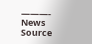———-
News Source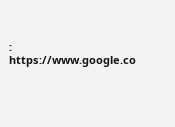: https://www.google.co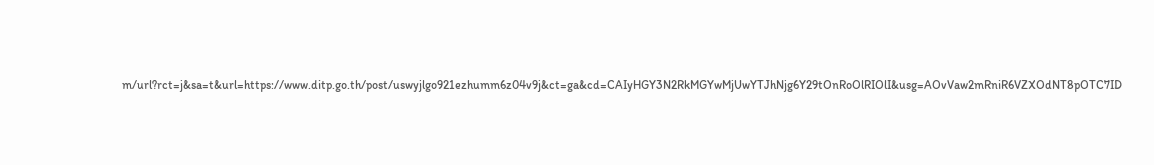m/url?rct=j&sa=t&url=https://www.ditp.go.th/post/uswyjlgo921ezhumm6z04v9j&ct=ga&cd=CAIyHGY3N2RkMGYwMjUwYTJhNjg6Y29tOnRoOlRIOlI&usg=AOvVaw2mRniR6VZXOdNT8pOTC7ID